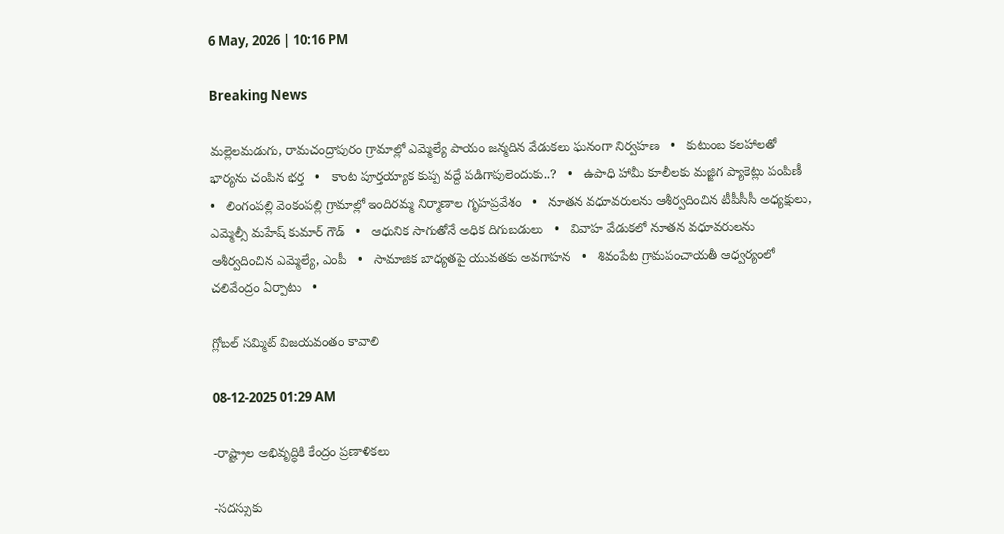6 May, 2026 | 10:16 PM

Breaking News

మల్లెలమడుగు, రామచంద్రాపురం గ్రామాల్లో ఎమ్మెల్యే పాయం జన్మదిన వేడుకలు ఘనంగా నిర్వహణ   •   కుటుంబ కలహాలతో భార్యను చంపిన భర్త   •   కాంట పూర్తయ్యాక కుప్ప వద్దే పడిగాపులెందుకు..?   •   ఉపాధి హామీ కూలీలకు మజ్జిగ ప్యాకెట్లు పంపిణీ   •   లింగంపల్లి వెంకంపల్లి గ్రామాల్లో ఇందిరమ్మ నిర్మాణాల గృహప్రవేశం   •   నూతన వధూవరులను ఆశీర్వదించిన టీపీసీసీ అధ్యక్షులు, ఎమ్మెల్సీ మహేష్ కుమార్ గౌడ్   •   ఆధునిక సాగుతోనే అధిక దిగుబడులు   •   వివాహ వేడుకలో నూతన వధూవరులను ఆశీర్వదించిన ఎమ్మెల్యే, ఎంపీ   •   సామాజిక బాధ్యతపై యువతకు అవగాహన   •   శివంపేట గ్రామపంచాయతీ ఆధ్వర్యంలో చలివేంద్రం ఏర్పాటు   •

గ్లోబల్ సమ్మిట్ విజయవంతం కావాలి

08-12-2025 01:29 AM

-రాష్ట్రాల అభివృద్ధికి కేంద్రం ప్రణాళికలు

-సదస్సుకు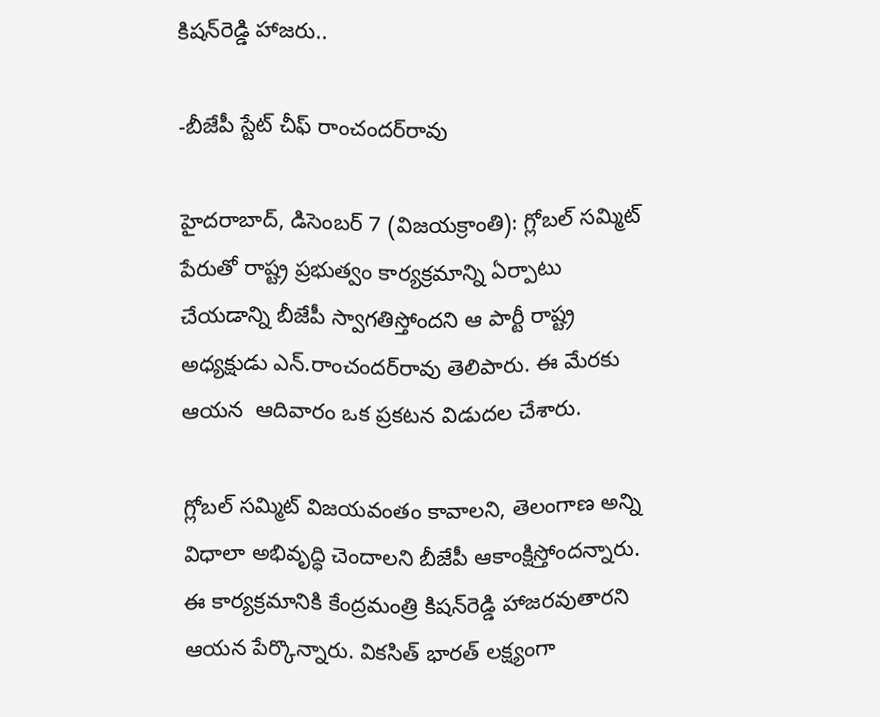కిషన్‌రెడ్డి హాజరు..

-బీజేపీ స్టేట్ చీఫ్ రాంచందర్‌రావు

హైదరాబాద్, డిసెంబర్ 7 (విజయక్రాంతి): గ్లోబల్ సమ్మిట్ పేరుతో రాష్ట్ర ప్రభుత్వం కార్యక్రమాన్ని ఏర్పాటు చేయడాన్ని బీజేపీ స్వాగతిస్తోందని ఆ పార్టీ రాష్ట్ర అధ్యక్షుడు ఎన్.రాంచందర్‌రావు తెలిపారు. ఈ మేరకు ఆయన  ఆదివారం ఒక ప్రకటన విడుదల చేశారు.

గ్లోబల్ సమ్మిట్ విజయవంతం కావాలని, తెలంగాణ అన్ని విధాలా అభివృద్ధి చెందాలని బీజేపీ ఆకాంక్షిస్తోందన్నారు. ఈ కార్యక్రమానికి కేంద్రమంత్రి కిషన్‌రెడ్డి హాజరవుతారని ఆయన పేర్కొన్నారు. వికసిత్ భారత్ లక్ష్యంగా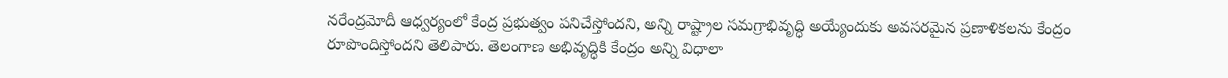నరేంద్రమోదీ ఆధ్వర్యంలో కేంద్ర ప్రభుత్వం పనిచేస్తోందని, అన్ని రాష్ట్రాల సమగ్రాభివృద్ధి అయ్యేందుకు అవసరమైన ప్రణాళికలను కేంద్రం రూపొందిస్తోందని తెలిపారు. తెలంగాణ అభివృద్ధికి కేంద్రం అన్ని విధాలా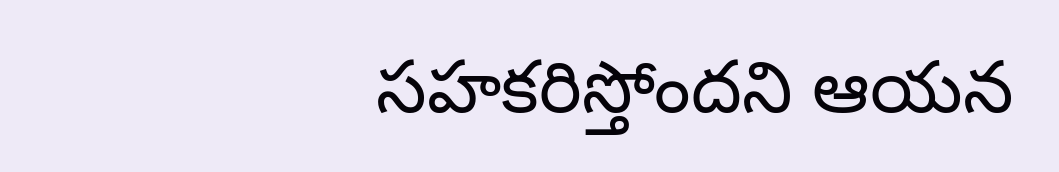సహకరిస్తోందని ఆయన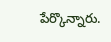పేర్కొన్నారు.